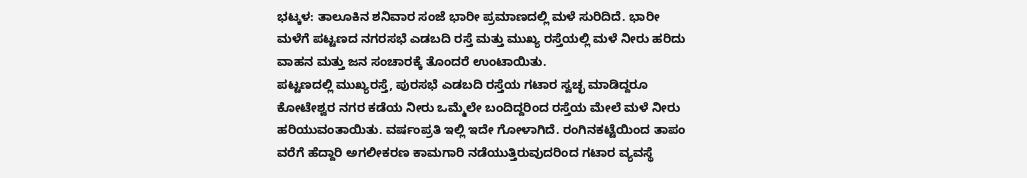ಭಟ್ಕಳ: ತಾಲೂಕಿನ ಶನಿವಾರ ಸಂಜೆ ಭಾರೀ ಪ್ರಮಾಣದಲ್ಲಿ ಮಳೆ ಸುರಿದಿದೆ. ಭಾರೀ ಮಳೆಗೆ ಪಟ್ಟಣದ ನಗರಸಭೆ ಎಡಬದಿ ರಸ್ತೆ ಮತ್ತು ಮುಖ್ಯ ರಸ್ತೆಯಲ್ಲಿ ಮಳೆ ನೀರು ಹರಿದು ವಾಹನ ಮತ್ತು ಜನ ಸಂಚಾರಕ್ಕೆ ತೊಂದರೆ ಉಂಟಾಯಿತು.
ಪಟ್ಟಣದಲ್ಲಿ ಮುಖ್ಯರಸ್ತೆ, ಪುರಸಭೆ ಎಡಬದಿ ರಸ್ತೆಯ ಗಟಾರ ಸ್ವಚ್ಛ ಮಾಡಿದ್ದರೂ ಕೋಟೇಶ್ವರ ನಗರ ಕಡೆಯ ನೀರು ಒಮ್ಮೆಲೇ ಬಂದಿದ್ದರಿಂದ ರಸ್ತೆಯ ಮೇಲೆ ಮಳೆ ನೀರು ಹರಿಯುವಂತಾಯಿತು. ವರ್ಷಂಪ್ರತಿ ಇಲ್ಲಿ ಇದೇ ಗೋಳಾಗಿದೆ. ರಂಗಿನಕಟ್ಟೆಯಿಂದ ತಾಪಂ ವರೆಗೆ ಹೆದ್ದಾರಿ ಅಗಲೀಕರಣ ಕಾಮಗಾರಿ ನಡೆಯುತ್ತಿರುವುದರಿಂದ ಗಟಾರ ವ್ಯವಸ್ಥೆ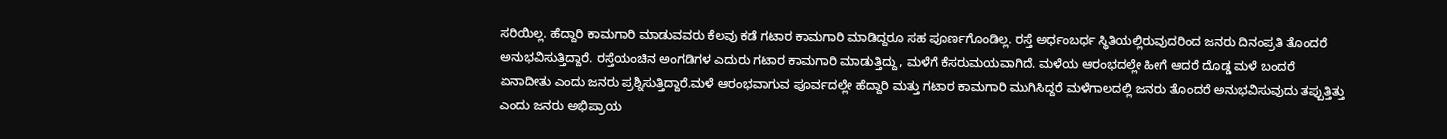ಸರಿಯಿಲ್ಲ. ಹೆದ್ದಾರಿ ಕಾಮಗಾರಿ ಮಾಡುವವರು ಕೆಲವು ಕಡೆ ಗಟಾರ ಕಾಮಗಾರಿ ಮಾಡಿದ್ದರೂ ಸಹ ಪೂರ್ಣಗೊಂಡಿಲ್ಲ. ರಸ್ತೆ ಅರ್ಧಂಬರ್ಧ ಸ್ಥಿತಿಯಲ್ಲಿರುವುದರಿಂದ ಜನರು ದಿನಂಪ್ರತಿ ತೊಂದರೆ ಅನುಭವಿಸುತ್ತಿದ್ದಾರೆ. ರಸ್ತೆಯಂಚಿನ ಅಂಗಡಿಗಳ ಎದುರು ಗಟಾರ ಕಾಮಗಾರಿ ಮಾಡುತ್ತಿದ್ದು, ಮಳೆಗೆ ಕೆಸರುಮಯವಾಗಿದೆ. ಮಳೆಯ ಆರಂಭದಲ್ಲೇ ಹೀಗೆ ಆದರೆ ದೊಡ್ಡ ಮಳೆ ಬಂದರೆ ಏನಾದೀತು ಎಂದು ಜನರು ಪ್ರಶ್ನಿಸುತ್ತಿದ್ದಾರೆ.ಮಳೆ ಆರಂಭವಾಗುವ ಪೂರ್ವದಲ್ಲೇ ಹೆದ್ದಾರಿ ಮತ್ತು ಗಟಾರ ಕಾಮಗಾರಿ ಮುಗಿಸಿದ್ದರೆ ಮಳೆಗಾಲದಲ್ಲಿ ಜನರು ತೊಂದರೆ ಅನುಭವಿಸುವುದು ತಪ್ಪುತ್ತಿತ್ತು ಎಂದು ಜನರು ಅಭಿಪ್ರಾಯ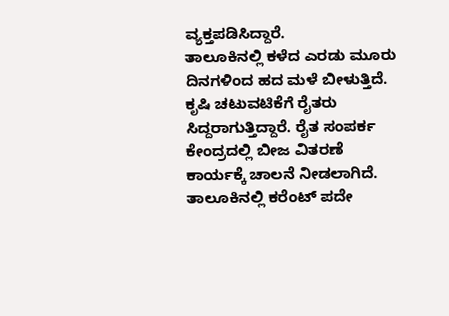ವ್ಯಕ್ತಪಡಿಸಿದ್ದಾರೆ.
ತಾಲೂಕಿನಲ್ಲಿ ಕಳೆದ ಎರಡು ಮೂರು ದಿನಗಳಿಂದ ಹದ ಮಳೆ ಬೀಳುತ್ತಿದೆ. ಕೃಷಿ ಚಟುವಟಿಕೆಗೆ ರೈತರು ಸಿದ್ದರಾಗುತ್ತಿದ್ದಾರೆ. ರೈತ ಸಂಪರ್ಕ ಕೇಂದ್ರದಲ್ಲಿ ಬೀಜ ವಿತರಣೆ ಕಾರ್ಯಕ್ಕೆ ಚಾಲನೆ ನೀಡಲಾಗಿದೆ. ತಾಲೂಕಿನಲ್ಲಿ ಕರೆಂಟ್ ಪದೇ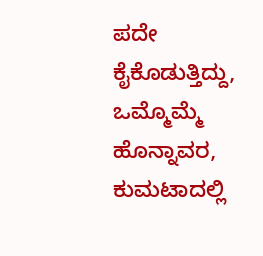ಪದೇ ಕೈಕೊಡುತ್ತಿದ್ದು, ಒಮ್ಮೊಮ್ಮೆ ಹೊನ್ನಾವರ, ಕುಮಟಾದಲ್ಲಿ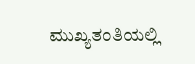ಮುಖ್ಯತಂತಿಯಲ್ಲಿ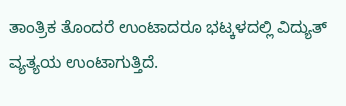ತಾಂತ್ರಿಕ ತೊಂದರೆ ಉಂಟಾದರೂ ಭಟ್ಕಳದಲ್ಲಿ ವಿದ್ಯುತ್ ವ್ಯತ್ಯಯ ಉಂಟಾಗುತ್ತಿದೆ.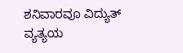ಶನಿವಾರವೂ ವಿದ್ಯುತ್ ವ್ಯತ್ಯಯ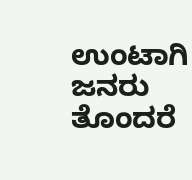ಉಂಟಾಗಿ ಜನರು ತೊಂದರೆ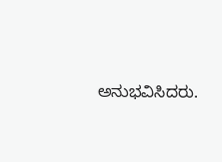ಅನುಭವಿಸಿದರು.